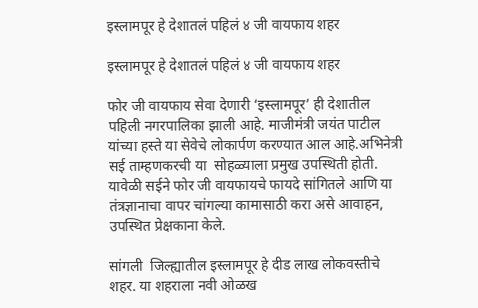इस्लामपूर हे देशातलं पहिलं ४ जी वायफाय शहर

इस्लामपूर हे देशातलं पहिलं ४ जी वायफाय शहर

फोर जी वायफाय सेवा देणारी ‘इस्लामपूर’ ही देशातील पहिली नगरपालिका झाली आहे. माजीमंत्री जयंत पाटील यांच्या हस्ते या सेवेचे लोकार्पण करण्यात आल आहे.अभिनेत्री सई ताम्हणकरची या  सोहळ्याला प्रमुख उपस्थिती होती. यावेळी सईने फोर जी वायफायचे फायदे सांगितले आणि या तंत्रज्ञानाचा वापर चांगल्या कामासाठी करा असे आवाहन, उपस्थित प्रेक्षकाना केले.

सांगली  जिल्ह्यातील इस्लामपूर हे दीड लाख लोकवस्तीचे शहर. या शहराला नवी ओळख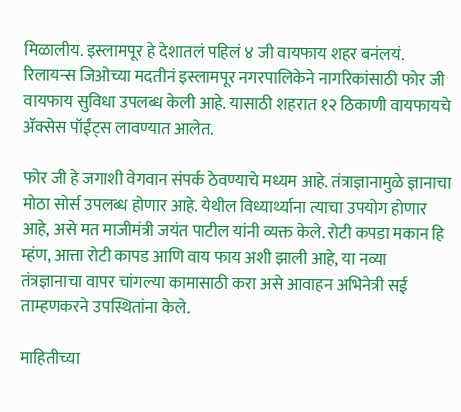मिळालीय. इस्लामपूर हे देशातलं पहिलं ४ जी वायफाय शहर बनंलयं.  रिलायन्स जिओच्या मदतीनं इस्लामपूर नगरपालिकेने नागरिकांसाठी फोर जी वायफाय सुविधा उपलब्ध केली आहे. यासाठी शहरात १२ ठिकाणी वायफायचे ॲक्सेस पॉईंट्स लावण्यात आलेत.

फोर जी हे जगाशी वेगवान संपर्क ठेवण्याचे मध्यम आहे. तंत्राज्ञानामुळे ज्ञानाचा मोठा सोर्स उपलब्ध होणार आहे. येथील विध्यार्थ्याना त्याचा उपयोग होणार आहे, असे मत माजीमंत्री जयंत पाटील यांनी व्यक्त केले. रोटी कपडा मकान हि म्हंण, आत्ता रोटी कापड आणि वाय फाय अशी झाली आहे, या नव्या तंत्रज्ञानाचा वापर चांगल्या कामासाठी करा असे आवाहन अभिनेत्री सई ताम्हणकरने उपस्थितांना केले.

माहितीच्या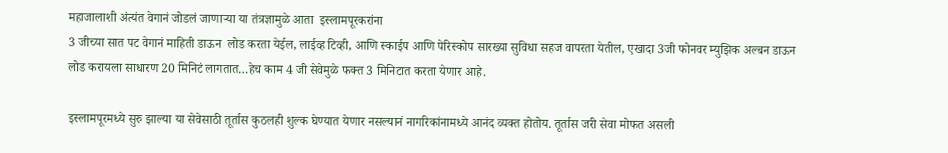महाजालाशी अंत्यंत वेगानं जोडलं जाणाऱ्या या तंत्रज्ञामुळे आता  इस्लामपूरकरांना
3 जीच्या सात पट वेगानं माहिती डाऊन  लोड करता येईल, लाईव्ह टिव्ही, आणि स्काईप आणि पेरिस्कोप सारख्या सुविधा सहज वापरता येतील, एखादा 3जी फोनवर म्युझिक अल्बन डाऊन लोड करायला साधारण 20 मिनिटं लागतात…हेच काम 4 जी सेवेमुळे फक्त 3 मिनिटात करता येणार आहे.

इस्लामपूरमध्ये सुरु झाल्या या सेवेसाठी तूर्तास कुठलही शुल्क घेण्यात येणार नसल्यानं नागरिकांनामध्ये आनंद व्यक्त होतोय. तूर्तास जरी सेवा मोफत असली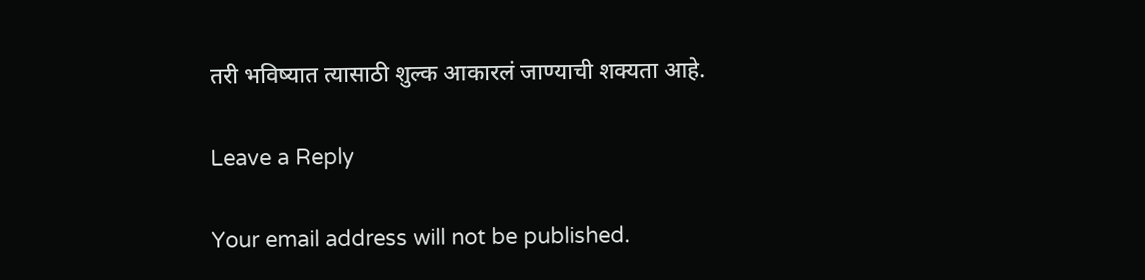तरी भविष्यात त्यासाठी शुल्क आकारलं जाण्याची शक्यता आहे.

Leave a Reply

Your email address will not be published.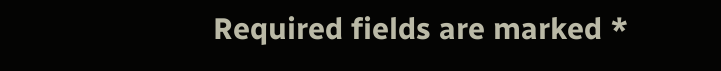Required fields are marked *